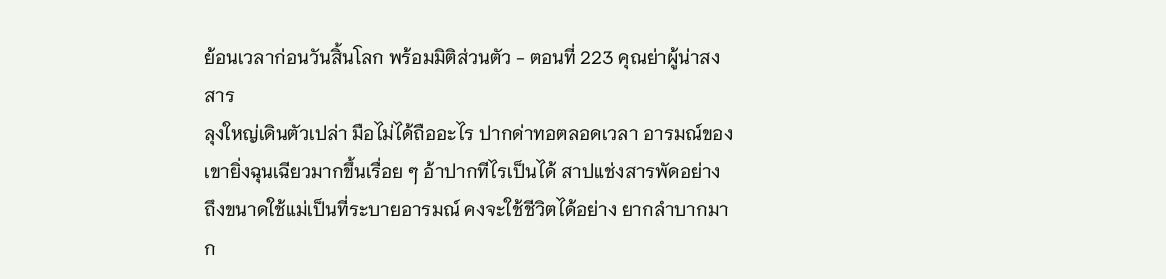ย้อนเวลาก่อนวันสิ้นโลก พร้อมมิติส่วนตัว - ตอนที่ 223 คุณย่าผู้น่าสงสาร
ลุงใหญ่เดินตัวเปล่า มือไม่ได้ถืออะไร ปากด่าทอตลอดเวลา อารมณ์ของเขายิ่งฉุนเฉียวมากขึ้นเรื่อย ๆ อ้าปากทีไรเป็นได้ สาปแช่งสารพัดอย่าง
ถึงขนาดใช้แม่เป็นที่ระบายอารมณ์ คงจะใช้ชีวิตได้อย่าง ยากลำบากมาก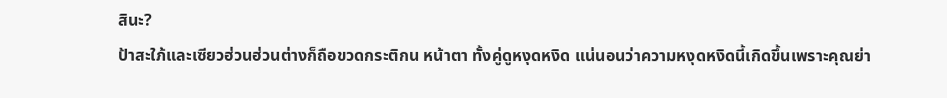สินะ?
ป้าสะใภ้และเซียวฮ่วนฮ่วนต่างก็ถือขวดกระติกน หน้าตา ทั้งคู่ดูหงุดหงิด แน่นอนว่าความหงุดหงิดนี้เกิดขึ้นเพราะคุณย่า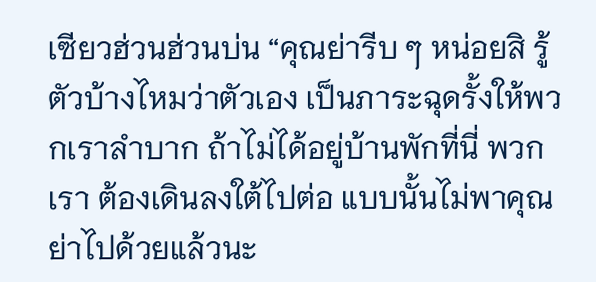เซียวฮ่วนฮ่วนบ่น “คุณย่ารีบ ๆ หน่อยสิ รู้ตัวบ้างไหมว่าตัวเอง เป็นภาระฉุดรั้งให้พวกเราลำบาก ถ้าไม่ได้อยู่บ้านพักที่นี่ พวกเรา ต้องเดินลงใต้ไปต่อ แบบนั้นไม่พาคุณย่าไปด้วยแล้วนะ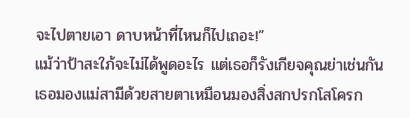จะไปตายเอา ดาบหน้าที่ไหนก็ไปเถอะ!”
แม้ว่าป้าสะใภ้จะไม่ได้พูดอะไร แต่เธอก็รังเกียจคุณย่าเช่นกัน เธอมองแม่สามีด้วยสายตาเหมือนมองสิ่งสกปรกโสโครก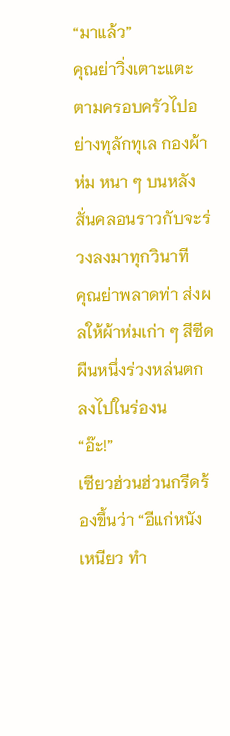“มาแล้ว”
คุณย่าวิ่งเตาะแตะตามครอบครัวไปอย่างทุลักทุเล กองผ้าห่ม หนา ๆ บนหลังสั่นคลอนราวกับจะร่วงลงมาทุกวินาที
คุณย่าพลาดท่า ส่งผลให้ผ้าห่มเก่า ๆ สีซีดผืนหนึ่งร่วงหล่นตก ลงไปในร่องน
“อ๊ะ!”
เซียวฮ่วนฮ่วนกรีดร้องขึ้นว่า “อีแก่หนังเหนียว ทำ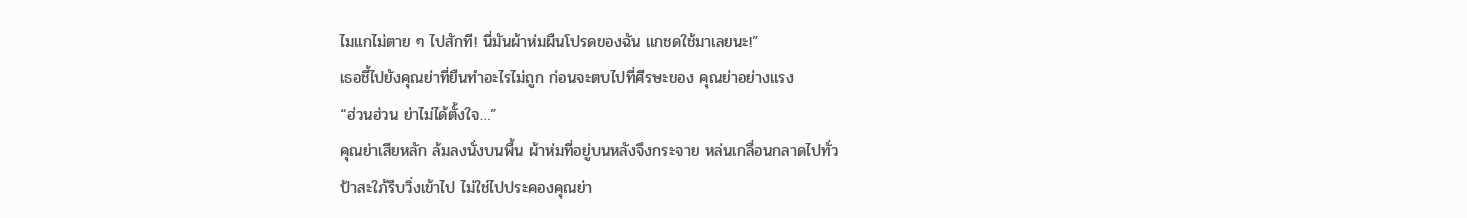ไมแกไม่ตาย ๆ ไปสักที! นี่มันผ้าห่มผืนโปรดของฉัน แกชดใช้มาเลยนะ!”
เธอชี้ไปยังคุณย่าที่ยืนทำอะไรไม่ถูก ก่อนจะตบไปที่ศีรษะของ คุณย่าอย่างแรง
“ฮ่วนฮ่วน ย่าไม่ได้ตั้งใจ…”
คุณย่าเสียหลัก ล้มลงนั่งบนพื้น ผ้าห่มที่อยู่บนหลังจึงกระจาย หล่นเกลื่อนกลาดไปทั่ว
ป้าสะใภ้รีบวิ่งเข้าไป ไม่ใช่ไปประคองคุณย่า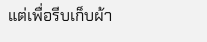แต่เพื่อรีบเก็บผ้า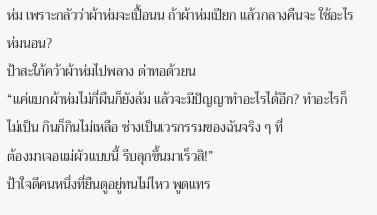ห่ม เพราะกลัวว่าผ้าห่มจะเปื้อนน ถ้าผ้าห่มเปียก แล้วกลางคืนจะ ใช้อะไรห่มนอน?
ป้าสะใภ้คว้าผ้าห่มไปพลาง ด่าทอด้วยน
“แค่แบกผ้าห่มไม่กี่ผืนก็ยังล้ม แล้วจะมีปัญญาทำอะไรได้อีก? ทำอะไรก็ไม่เป็น กินก็กินไม่เหลือ ช่างเป็นเวรกรรมของฉันจริง ๆ ที่
ต้องมาเจอแม่ผัวแบบนี้ รีบลุกขึ้นมาเร็วสิ!”
ป้าใจดีคนหนึ่งที่ยืนดูอยู่ทนไม่ไหว พูดแทร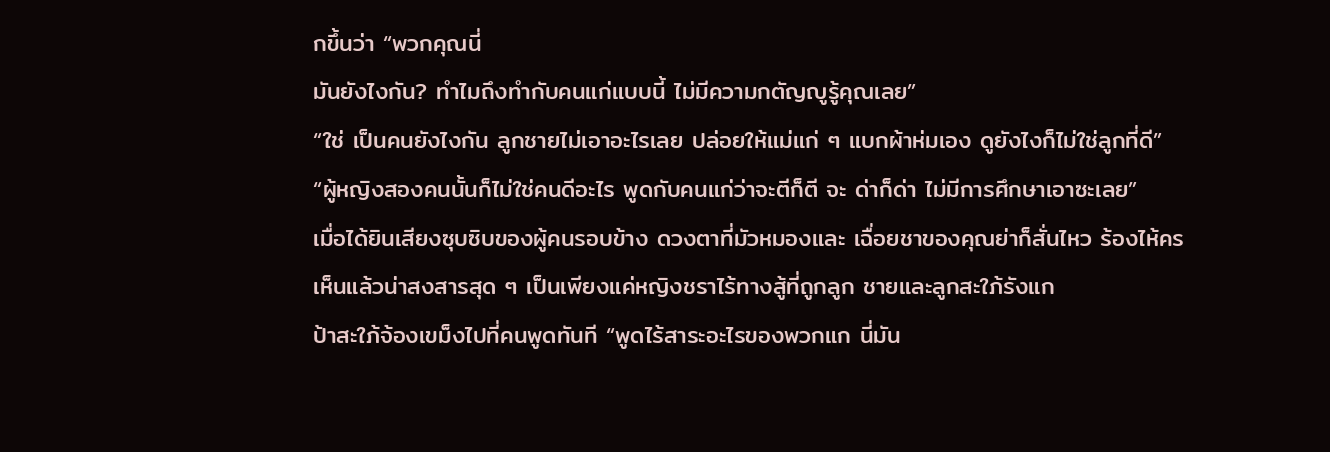กขึ้นว่า “พวกคุณนี่
มันยังไงกัน? ทำไมถึงทำกับคนแก่แบบนี้ ไม่มีความกตัญญูรู้คุณเลย”
“ใช่ เป็นคนยังไงกัน ลูกชายไม่เอาอะไรเลย ปล่อยให้แม่แก่ ๆ แบกผ้าห่มเอง ดูยังไงก็ไม่ใช่ลูกที่ดี”
“ผู้หญิงสองคนนั้นก็ไม่ใช่คนดีอะไร พูดกับคนแก่ว่าจะตีก็ตี จะ ด่าก็ด่า ไม่มีการศึกษาเอาซะเลย”
เมื่อได้ยินเสียงซุบซิบของผู้คนรอบข้าง ดวงตาที่มัวหมองและ เฉื่อยชาของคุณย่าก็สั่นไหว ร้องไห้คร
เห็นแล้วน่าสงสารสุด ๆ เป็นเพียงแค่หญิงชราไร้ทางสู้ที่ถูกลูก ชายและลูกสะใภ้รังแก
ป้าสะใภ้จ้องเขม็งไปที่คนพูดทันที “พูดไร้สาระอะไรของพวกแก นี่มัน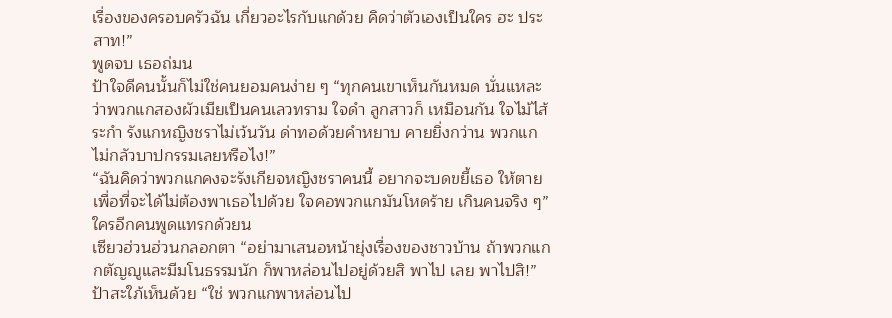เรื่องของครอบครัวฉัน เกี่ยวอะไรกับแกด้วย คิดว่าตัวเองเป็นใคร ฮะ ประสาท!”
พูดจบ เธอถ่มน
ป้าใจดีคนนั้นก็ไม่ใช่คนยอมคนง่าย ๆ “ทุกคนเขาเห็นกันหมด นั่นแหละว่าพวกแกสองผัวเมียเป็นคนเลวทราม ใจดำ ลูกสาวก็ เหมือนกัน ใจไม้ไส้ระกำ รังแกหญิงชราไม่เว้นวัน ด่าทอด้วยคำหยาบ คายยิ่งกว่าน พวกแกไม่กลัวบาปกรรมเลยหรือไง!”
“ฉันคิดว่าพวกแกคงจะรังเกียจหญิงชราคนนี้ อยากจะบดขยี้เธอ ให้ตาย เพื่อที่จะได้ไม่ต้องพาเธอไปด้วย ใจคอพวกแกมันโหดร้าย เกินคนจริง ๆ” ใครอีกคนพูดแทรกด้วยน
เซียวฮ่วนฮ่วนกลอกตา “อย่ามาเสนอหน้ายุ่งเรื่องของชาวบ้าน ถ้าพวกแกกตัญญูและมีมโนธรรมนัก ก็พาหล่อนไปอยู่ด้วยสิ พาไป เลย พาไปสิ!”
ป้าสะใภ้เห็นด้วย “ใช่ พวกแกพาหล่อนไป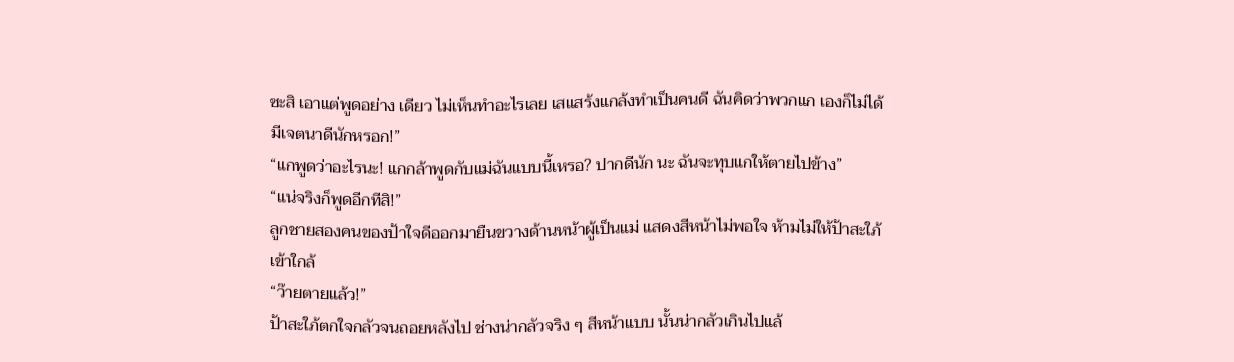ซะสิ เอาแต่พูดอย่าง เดียว ไม่เห็นทำอะไรเลย เสแสร้งแกล้งทำเป็นคนดี ฉันคิดว่าพวกแก เองก็ไม่ได้มีเจตนาดีนักหรอก!”
“แกพูดว่าอะไรนะ! แกกล้าพูดกับแม่ฉันแบบนี้เหรอ? ปากดีนัก นะ ฉันจะทุบแกให้ตายไปข้าง”
“แน่จริงก็พูดอีกทีสิ!”
ลูกชายสองคนของป้าใจดีออกมายืนขวางด้านหน้าผู้เป็นแม่ แสดงสีหน้าไม่พอใจ ห้ามไม่ให้ป้าสะใภ้เข้าใกล้
“ว๊ายตายแล้ว!”
ป้าสะใภ้ตกใจกลัวจนถอยหลังไป ช่างน่ากลัวจริง ๆ สีหน้าแบบ นั้นน่ากลัวเกินไปแล้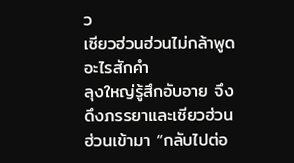ว
เซียวฮ่วนฮ่วนไม่กล้าพูดอะไรสักคำ
ลุงใหญ่รู้สึกอับอาย จึงดึงภรรยาและเซียวฮ่วนฮ่วนเข้ามา “กลับไปต่อ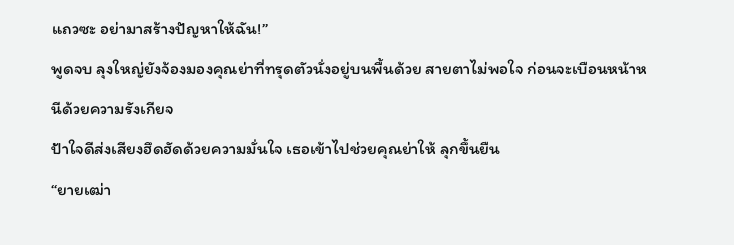แถวซะ อย่ามาสร้างปัญหาให้ฉัน!”
พูดจบ ลุงใหญ่ยังจ้องมองคุณย่าที่ทรุดตัวนั่งอยู่บนพื้นด้วย สายตาไม่พอใจ ก่อนจะเบือนหน้าหนีด้วยความรังเกียจ
ป้าใจดีส่งเสียงฮึดฮัดด้วยความมั่นใจ เธอเข้าไปช่วยคุณย่าให้ ลุกขึ้นยืน
“ยายเฒ่า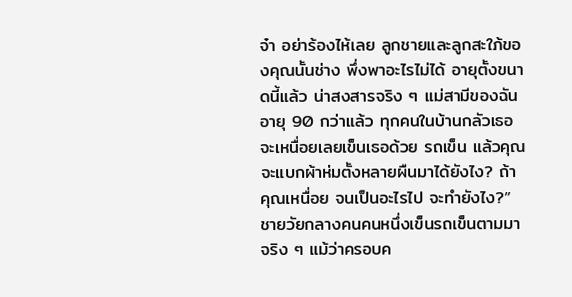จ๋า อย่าร้องไห้เลย ลูกชายและลูกสะใภ้ของคุณนั้นช่าง พึ่งพาอะไรไม่ได้ อายุตั้งขนาดนี้แล้ว น่าสงสารจริง ๆ แม่สามีของฉัน อายุ 90 กว่าแล้ว ทุกคนในบ้านกลัวเธอจะเหนื่อยเลยเข็นเธอด้วย รถเข็น แล้วคุณจะแบกผ้าห่มตั้งหลายผืนมาได้ยังไง? ถ้าคุณเหนื่อย จนเป็นอะไรไป จะทำยังไง?”
ชายวัยกลางคนคนหนึ่งเข็นรถเข็นตามมาจริง ๆ แม้ว่าครอบค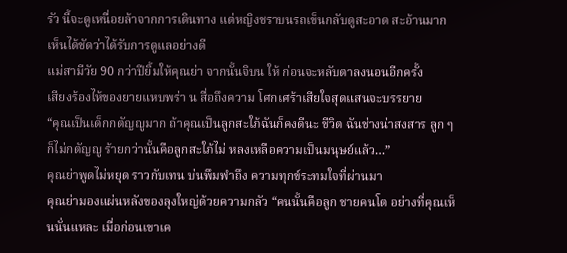รัว นี้จะดูเหนื่อยล้าจากการเดินทาง แต่หญิงชราบนรถเข็นกลับดูสะอาด สะอ้านมาก เห็นได้ชัดว่าได้รับการดูแลอย่างดี
แม่สามีวัย 90 กว่าปียิ้มให้คุณย่า จากนั้นจิบน ให้ ก่อนจะหลับตาลงนอนอีกครั้ง
เสียงร้องไห้ของยายแหบพร่า น สื่อถึงความ โศกเศร้าเสียใจสุดแสนจะบรรยาย
“คุณเป็นเด็กกตัญญูมาก ถ้าคุณเป็นลูกสะใภ้ฉันก็คงดีนะ ชีวิต ฉันช่างน่าสงสาร ลูก ๆ ก็ไม่กตัญญู ร้ายกว่านั้นคือลูกสะใภ้ไม่ หลงเหลือความเป็นมนุษย์แล้ว…”
คุณย่าพูดไม่หยุด ราวกับเทน บ่นพึมพำถึง ความทุกข์ระทมใจที่ผ่านมา
คุณย่ามองแผ่นหลังของลุงใหญ่ด้วยความกลัว “คนนั้นคือลูก ชายคนโต อย่างที่คุณเห็นนั่นแหละ เมื่อก่อนเขาเค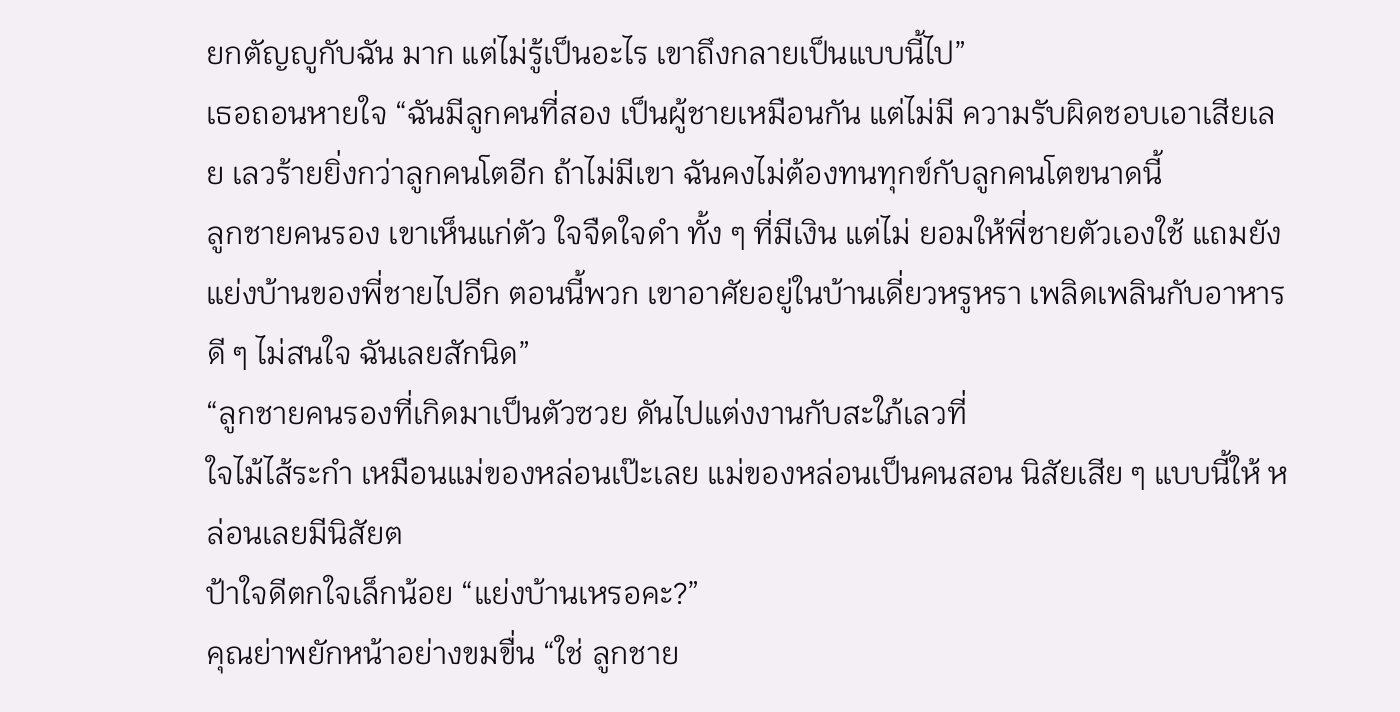ยกตัญญูกับฉัน มาก แต่ไม่รู้เป็นอะไร เขาถึงกลายเป็นแบบนี้ไป”
เธอถอนหายใจ “ฉันมีลูกคนที่สอง เป็นผู้ชายเหมือนกัน แต่ไม่มี ความรับผิดชอบเอาเสียเลย เลวร้ายยิ่งกว่าลูกคนโตอีก ถ้าไม่มีเขา ฉันคงไม่ต้องทนทุกข์กับลูกคนโตขนาดนี้
ลูกชายคนรอง เขาเห็นแก่ตัว ใจจืดใจดำ ทั้ง ๆ ที่มีเงิน แต่ไม่ ยอมให้พี่ชายตัวเองใช้ แถมยังแย่งบ้านของพี่ชายไปอีก ตอนนี้พวก เขาอาศัยอยู่ในบ้านเดี่ยวหรูหรา เพลิดเพลินกับอาหารดี ๆ ไม่สนใจ ฉันเลยสักนิด”
“ลูกชายคนรองที่เกิดมาเป็นตัวซวย ดันไปแต่งงานกับสะใภ้เลวที่
ใจไม้ไส้ระกำ เหมือนแม่ของหล่อนเป๊ะเลย แม่ของหล่อนเป็นคนสอน นิสัยเสีย ๆ แบบนี้ให้ หล่อนเลยมีนิสัยต
ป้าใจดีตกใจเล็กน้อย “แย่งบ้านเหรอคะ?”
คุณย่าพยักหน้าอย่างขมขื่น “ใช่ ลูกชาย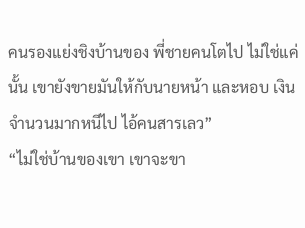คนรองแย่งชิงบ้านของ พี่ชายคนโตไป ไม่ใช่แค่นั้น เขายังขายมันให้กับนายหน้า และหอบ เงินจำนวนมากหนีไป ไอ้คนสารเลว”
“ไม่ใช่บ้านของเขา เขาจะขา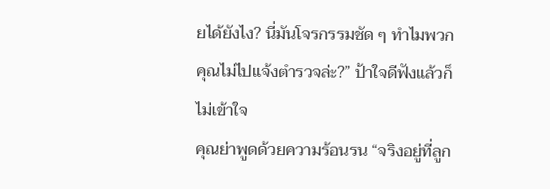ยได้ยังไง? นี่มันโจรกรรมชัด ๆ ทำไมพวกคุณไม่ไปแจ้งตำรวจล่ะ?” ป้าใจดีฟังแล้วก็ไม่เข้าใจ
คุณย่าพูดด้วยความร้อนรน “จริงอยู่ที่ลูก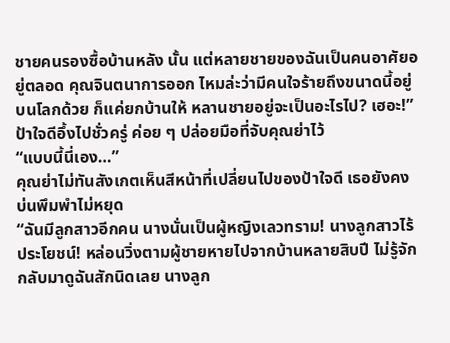ชายคนรองซื้อบ้านหลัง นั้น แต่หลายชายของฉันเป็นคนอาศัยอยู่ตลอด คุณจินตนาการออก ไหมล่ะว่ามีคนใจร้ายถึงขนาดนี้อยู่บนโลกด้วย ก็แค่ยกบ้านให้ หลานชายอยู่จะเป็นอะไรไป? เฮอะ!”
ป้าใจดีอึ้งไปชั่วครู่ ค่อย ๆ ปล่อยมือที่จับคุณย่าไว้
“แบบนี้นี่เอง…”
คุณย่าไม่ทันสังเกตเห็นสีหน้าที่เปลี่ยนไปของป้าใจดี เธอยังคง บ่นพึมพำไม่หยุด
“ฉันมีลูกสาวอีกคน นางนั่นเป็นผู้หญิงเลวทราม! นางลูกสาวไร้ ประโยชน์! หล่อนวิ่งตามผู้ชายหายไปจากบ้านหลายสิบปี ไม่รู้จัก กลับมาดูฉันสักนิดเลย นางลูก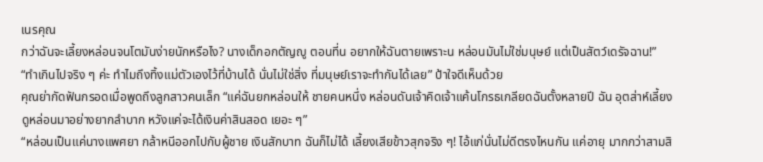เนรคุณ
กว่าฉันจะเลี้ยงหล่อนจนโตมันง่ายนักหรือไง? นางเด็กอกตัญญู ตอนที่น อยากให้ฉันตายเพราะน หล่อนมันไม่ใช่มนุษย์ แต่เป็นสัตว์เดรัจฉาน!”
“ทำเกินไปจริง ๆ ค่ะ ทำไมถึงทิ้งแม่ตัวเองไว้ที่บ้านได้ นั่นไม่ใช่สิ่ง ที่มนุษย์เราจะทำกันได้เลย” ป้าใจดีเห็นด้วย
คุณย่ากัดฟันกรอดเมื่อพูดถึงลูกสาวคนเล็ก “แค่ฉันยกหล่อนให้ ชายคนหนึ่ง หล่อนดันเจ้าคิดเจ้าแค้นโกรธเกลียดฉันตั้งหลายปี ฉัน อุตส่าห์เลี้ยงดูหล่อนมาอย่างยากลำบาก หวังแค่จะได้เงินค่าสินสอด เยอะ ๆ”
“หล่อนเป็นแค่นางแพศยา กล้าหนีออกไปกับผู้ชาย เงินสักบาท ฉันก็ไม่ได้ เลี้ยงเสียข้าวสุกจริง ๆ! ไอ้แก่นั่นไม่ดีตรงไหนกัน แค่อายุ มากกว่าสามสิ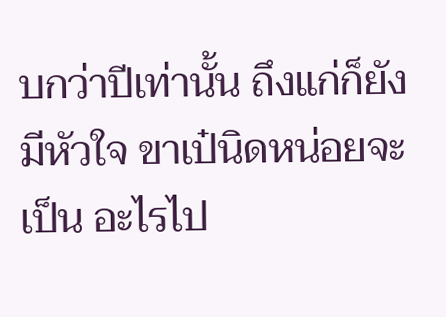บกว่าปีเท่านั้น ถึงแก่ก็ยังมีหัวใจ ขาเป๋นิดหน่อยจะเป็น อะไรไป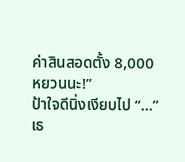ค่าสินสอดตั้ง 8,000 หยวนนะ!”
ป้าใจดีนิ่งเงียบไป “…”
เธ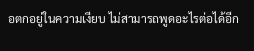อตกอยู่ในความเงียบ ไม่สามารถพูดอะไรต่อได้อีก